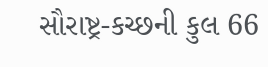સૌરાષ્ટ્ર-કચ્છની કુલ 66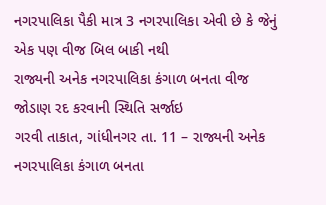નગરપાલિકા પૈકી માત્ર 3 નગરપાલિકા એવી છે કે જેનું એક પણ વીજ બિલ બાકી નથી
રાજ્યની અનેક નગરપાલિકા કંગાળ બનતા વીજ જોડાણ રદ કરવાની સ્થિતિ સર્જાઇ
ગરવી તાકાત, ગાંધીનગર તા. 11 – રાજ્યની અનેક નગરપાલિકા કંગાળ બનતા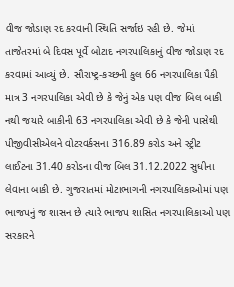વીજ જોડાણ રદ કરવાની સ્થિતિ સર્જાઇ રહી છે. જેમાં તાજેતરમાં બે દિવસ પૂર્વે બોટાદ નગરપાલિકાનું વીજ જોડાણ રદ કરવામાં આવ્યું છે. સૌરાષ્ટ્ર-કચ્છની કુલ 66 નગરપાલિકા પૈકી માત્ર 3 નગરપાલિકા એવી છે કે જેનું એક પણ વીજ બિલ બાકી નથી જયારે બાકીની 63 નગરપાલિકા એવી છે કે જેની પાસેથી પીજીવીસીએલને વોટરવર્કસના 316.89 કરોડ અને સ્ટ્રીટ લાઈટના 31.40 કરોડના વીજ બિલ 31.12.2022 સુધીના લેવાના બાકી છે. ગુજરાતમાં મોટાભાગની નગરપાલિકાઓમાં પણ ભાજપનું જ શાસન છે ત્યારે ભાજપ શાસિત નગરપાલિકાઓ પણ સરકારને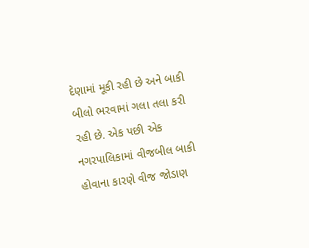દેણામાં મૂકી રહી છે અને બાકી બીલો ભરવામાં ગલા તલા કરી રહી છે. એક પછી એક નગરપાલિકામાં વીજબીલ બાકી હોવાના કારણે વીજ જોડાણ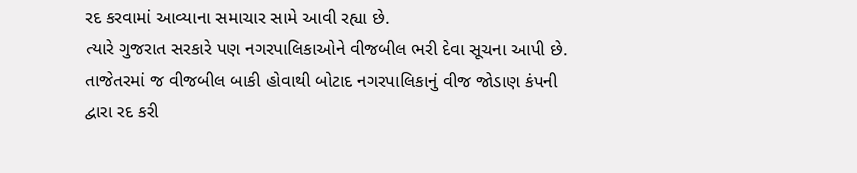રદ કરવામાં આવ્યાના સમાચાર સામે આવી રહ્યા છે.
ત્યારે ગુજરાત સરકારે પણ નગરપાલિકાઓને વીજબીલ ભરી દેવા સૂચના આપી છે. તાજેતરમાં જ વીજબીલ બાકી હોવાથી બોટાદ નગરપાલિકાનું વીજ જોડાણ કંપની દ્વારા રદ કરી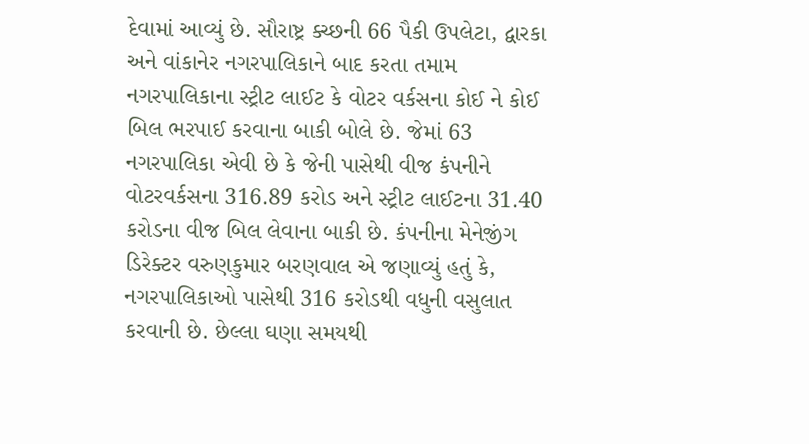દેવામાં આવ્યું છે. સૌરાષ્ટ્ર ક્ચ્છની 66 પૈકી ઉપલેટા, દ્વારકા અને વાંકાનેર નગરપાલિકાને બાદ કરતા તમામ નગરપાલિકાના સ્ટ્રીટ લાઈટ કે વોટર વર્કસના કોઈ ને કોઈ બિલ ભરપાઈ કરવાના બાકી બોલે છે. જેમાં 63 નગરપાલિકા એવી છે કે જેની પાસેથી વીજ કંપનીને વોટરવર્કસના 316.89 કરોડ અને સ્ટ્રીટ લાઈટના 31.40 કરોડના વીજ બિલ લેવાના બાકી છે. કંપનીના મેનેજીંગ ડિરેક્ટર વરુણકુમાર બરણવાલ એ જણાવ્યું હતું કે, નગરપાલિકાઓ પાસેથી 316 કરોડથી વધુની વસુલાત કરવાની છે. છેલ્લા ઘણા સમયથી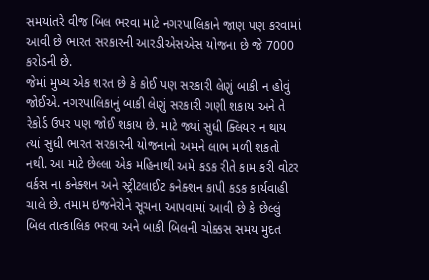સમયાંતરે વીજ બિલ ભરવા માટે નગરપાલિકાને જાણ પણ કરવામાં આવી છે ભારત સરકારની આરડીએસએસ યોજના છે જે 7000 કરોડની છે.
જેમાં મુખ્ય એક શરત છે કે કોઈ પણ સરકારી લેણું બાકી ન હોવું જોઈએ. નગરપાલિકાનું બાકી લેણું સરકારી ગણી શકાય અને તે રેકોર્ડ ઉપર પણ જોઈ શકાય છે. માટે જ્યાં સુધી ક્લિયર ન થાય ત્યાં સુધી ભારત સરકારની યોજનાનો અમને લાભ મળી શકતો નથી. આ માટે છેલ્લા એક મહિનાથી અમે કડક રીતે કામ કરી વોટર વર્કસ ના કનેક્શન અને સ્ટ્રીટલાઈટ કનેક્શન કાપી કડક કાર્યવાહી ચાલે છે. તમામ ઇજનેરોને સૂચના આપવામાં આવી છે કે છેલ્લું બિલ તાત્કાલિક ભરવા અને બાકી બિલની ચોક્કસ સમય મુદત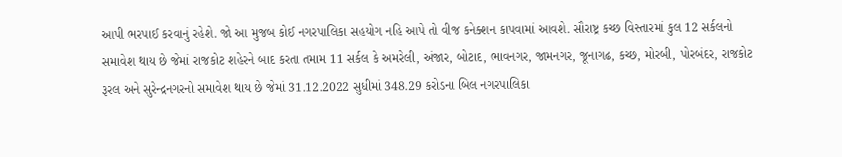આપી ભરપાઈ કરવાનું રહેશે. જો આ મુજબ કોઈ નગરપાલિકા સહયોગ નહિ આપે તો વીજ કનેક્શન કાપવામાં આવશે. સૌરાષ્ટ્ર કચ્છ વિસ્તારમાં કુલ 12 સર્કલનો સમાવેશ થાય છે જેમાં રાજકોટ શહેરને બાદ કરતા તમામ 11 સર્કલ કે અમરેલી, અંજાર, બોટાદ, ભાવનગર, જામનગર, જૂનાગઢ, કચ્છ, મોરબી, પોરબંદર, રાજકોટ રૂરલ અને સુરેન્દ્રનગરનો સમાવેશ થાય છે જેમાં 31.12.2022 સુધીમાં 348.29 કરોડના બિલ નગરપાલિકા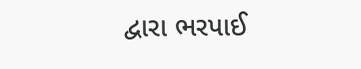દ્વારા ભરપાઈ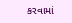કરવામાં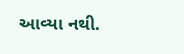આવ્યા નથી.